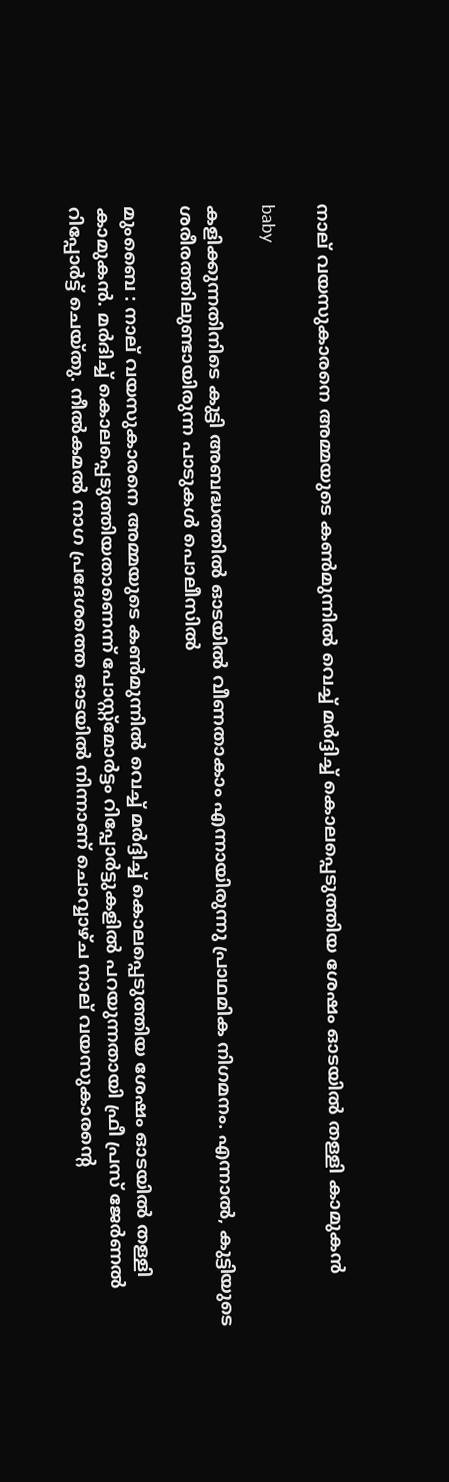നാല് വയസുകാരനെ അമ്മയുടെ കണ്‍മുന്നില്‍ വെച്ച് മര്‍ദ്ദിച്ച്‌ കൊലപ്പെടുത്തിയ ശേഷം ഓടയില്‍ തള്ളി കാമുകൻ

baby

കളിക്കുന്നതിനിടെ കുട്ടി അബദ്ധത്തില്‍ ഓടയില്‍ വീണതാകാം എന്നായിരുന്നു പ്രാഥമിക നിഗമനം. എന്നാല്‍, കുട്ടിയുടെ ശരീരത്തിലുണ്ടായിരുന്ന പാടുകള്‍ പൊലീസില്‍

മുംബൈ : നാല് വയസുകാരനെ അമ്മയുടെ കണ്‍മുന്നില്‍ വെച്ച് മര്‍ദ്ദിച്ച്‌ കൊലപ്പെടുത്തിയ ശേഷം ഓടയില്‍ തള്ളി കാമുകൻ. മർദിച്ച്‌ കൊലപ്പെടുത്തിയതാണെന്ന് പോസ്റ്റ്മോർട്ടം റിപ്പോർട്ടുകളില്‍ പറയുന്നതായി ഫ്രീ പ്രസ് ജേർണല്‍ റിപ്പോർട്ട് ചെയ്തു. നീല്‍കമല്‍ നാഗ പ്രദേശത്തെ ഓടയില്‍ നിന്നാണ് ചൊവ്വാഴ്ച നാല് വയസുകാരന്റെ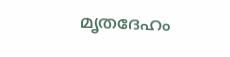മൃതദേഹം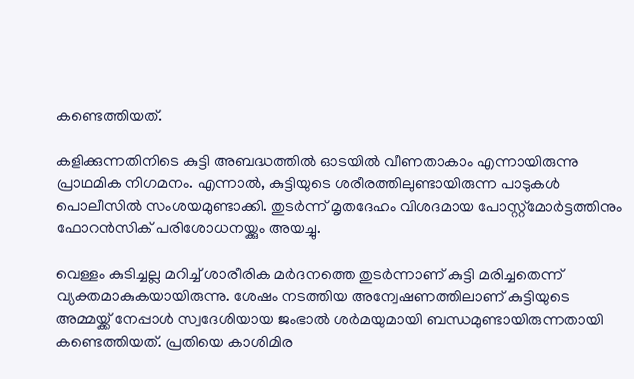കണ്ടെത്തിയത്.

കളിക്കുന്നതിനിടെ കുട്ടി അബദ്ധത്തില്‍ ഓടയില്‍ വീണതാകാം എന്നായിരുന്നു പ്രാഥമിക നിഗമനം. എന്നാല്‍, കുട്ടിയുടെ ശരീരത്തിലുണ്ടായിരുന്ന പാടുകള്‍ പൊലീസില്‍ സംശയമുണ്ടാക്കി. തുടർന്ന് മൃതദേഹം വിശദമായ പോസ്റ്റ്മോർട്ടത്തിനും ഫോറൻസിക് പരിശോധനയ്ക്കും അയച്ചു.

വെള്ളം കുടിച്ചല്ല മറിച്ച്‌ ശാരീരിക മർദനത്തെ തുടർന്നാണ് കുട്ടി മരിച്ചതെന്ന് വ്യക്തമാകുകയായിരുന്നു. ശേഷം നടത്തിയ അന്വേഷണത്തിലാണ് കുട്ടിയുടെ അമ്മയ്ക്ക് നേപ്പാള്‍ സ്വദേശിയായ ജംഭാല്‍ ശർമയുമായി ബന്ധമുണ്ടായിരുന്നതായി കണ്ടെത്തിയത്. പ്രതിയെ കാശിമിര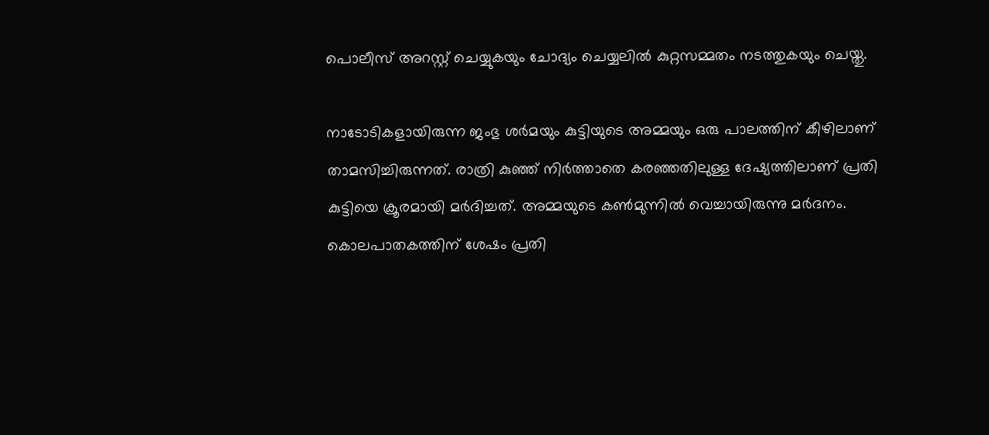പൊലീസ് അറസ്റ്റ് ചെയ്യുകയും ചോദ്യം ചെയ്യലില്‍ കുറ്റസമ്മതം നടത്തുകയും ചെയ്തു.

നാടോടികളായിരുന്ന ജംഭു ശർമയും കുട്ടിയുടെ അമ്മയും ഒരു പാലത്തിന് കീഴിലാണ് താമസിച്ചിരുന്നത്. രാത്രി കുഞ്ഞ് നിർത്താതെ കരഞ്ഞതിലുള്ള ദേഷ്യത്തിലാണ് പ്രതി കുട്ടിയെ ക്രൂരമായി മർദിച്ചത്. അമ്മയുടെ കണ്‍മുന്നില്‍ വെച്ചായിരുന്നു മർദനം. കൊലപാതകത്തിന് ശേഷം പ്രതി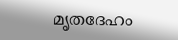മൃതദേഹം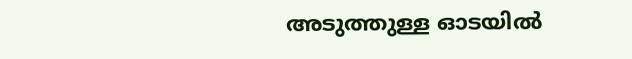അടുത്തുള്ള ഓടയില്‍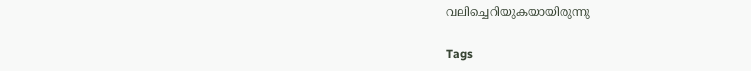വലിച്ചെറിയുകയായിരുന്നു

Tags